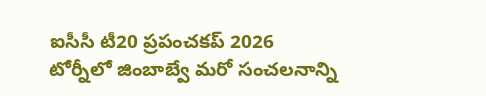ఐసీసీ టీ20 ప్రపంచకప్ 2026 టోర్నీలో జింబాబ్వే మరో సంచలనాన్ని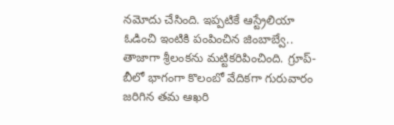నమోదు చేసింది. ఇప్పటికే ఆస్ట్రేలియా ఓడించి ఇంటికి పంపించిన జింబాబ్వే.. తాజాగా శ్రీలంకను మట్టికరిపించింది. గ్రూప్-బీలో భాగంగా కొలంబో వేదికగా గురువారం జరిగిన తమ ఆఖరి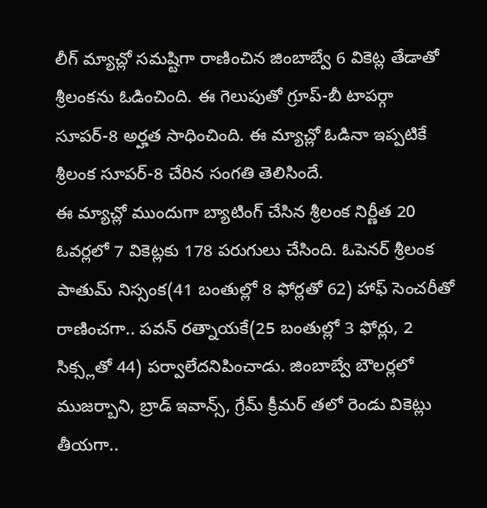లీగ్ మ్యాచ్లో సమష్టిగా రాణించిన జింబాబ్వే 6 వికెట్ల తేడాతో శ్రీలంకను ఓడించింది. ఈ గెలుపుతో గ్రూప్-బీ టాపర్గా సూపర్-8 అర్హత సాధించింది. ఈ మ్యాచ్లో ఓడినా ఇప్పటికే శ్రీలంక సూపర్-8 చేరిన సంగతి తెలిసిందే.
ఈ మ్యాచ్లో ముందుగా బ్యాటింగ్ చేసిన శ్రీలంక నిర్ణీత 20 ఓవర్లలో 7 వికెట్లకు 178 పరుగులు చేసింది. ఓపెనర్ శ్రీలంక పాతుమ్ నిస్సంక(41 బంతుల్లో 8 ఫోర్లతో 62) హాఫ్ సెంచరీతో రాణించగా.. పవన్ రత్నాయకే(25 బంతుల్లో 3 ఫోర్లు, 2 సిక్స్లతో 44) పర్వాలేదనిపించాడు. జింబాబ్వే బౌలర్లలో ముజర్బాని, బ్రాడ్ ఇవాన్స్, గ్రేమ్ క్రీమర్ తలో రెండు వికెట్లు తీయగా..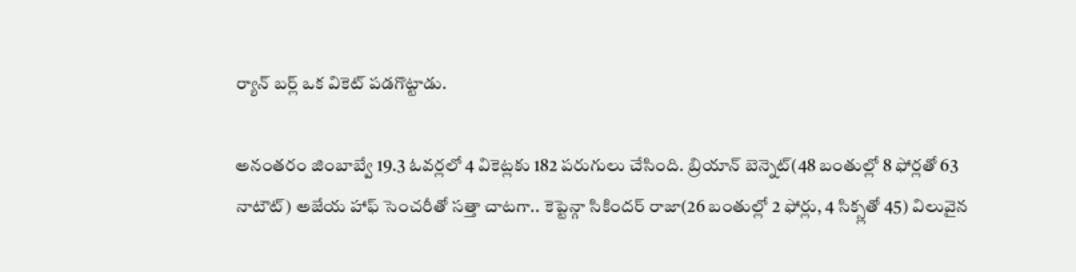ర్యాన్ బర్ల్ ఒక వికెట్ పడగొట్టాడు.

అనంతరం జింబాబ్వే 19.3 ఓవర్లలో 4 వికెట్లకు 182 పరుగులు చేసింది. బ్రియాన్ బెన్నెట్(48 బంతుల్లో 8 ఫోర్లతో 63 నాటౌట్) అజేయ హాఫ్ సెంచరీతో సత్తా చాటగా.. కెప్టెన్గా సికిందర్ రాజా(26 బంతుల్లో 2 ఫోర్లు, 4 సిక్స్లతో 45) విలువైన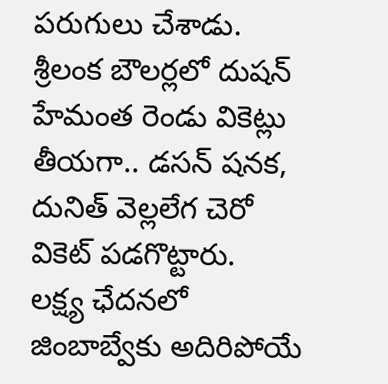పరుగులు చేశాడు. శ్రీలంక బౌలర్లలో దుషన్ హేమంత రెండు వికెట్లు తీయగా.. డసన్ షనక, దునిత్ వెల్లలేగ చెరో వికెట్ పడగొట్టారు.
లక్ష్య ఛేదనలో జింబాబ్వేకు అదిరిపోయే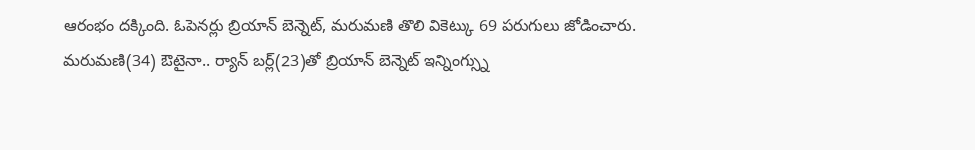ఆరంభం దక్కింది. ఓపెనర్లు బ్రియాన్ బెన్నెట్, మరుమణి తొలి వికెట్కు 69 పరుగులు జోడించారు. మరుమణి(34) ఔటైనా.. ర్యాన్ బర్ల్(23)తో బ్రియాన్ బెన్నెట్ ఇన్నింగ్స్ను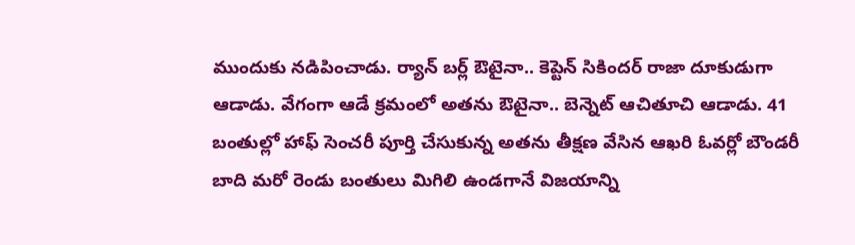ముందుకు నడిపించాడు. ర్యాన్ బర్ల్ ఔటైనా.. కెప్టెన్ సికిందర్ రాజా దూకుడుగా ఆడాడు. వేగంగా ఆడే క్రమంలో అతను ఔటైనా.. బెన్నెట్ ఆచితూచి ఆడాడు. 41 బంతుల్లో హాఫ్ సెంచరీ పూర్తి చేసుకున్న అతను తీక్షణ వేసిన ఆఖరి ఓవర్లో బౌండరీ బాది మరో రెండు బంతులు మిగిలి ఉండగానే విజయాన్ని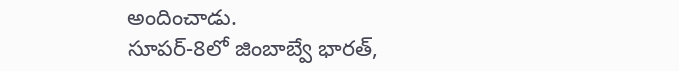అందించాడు.
సూపర్-8లో జింబాబ్వే భారత్,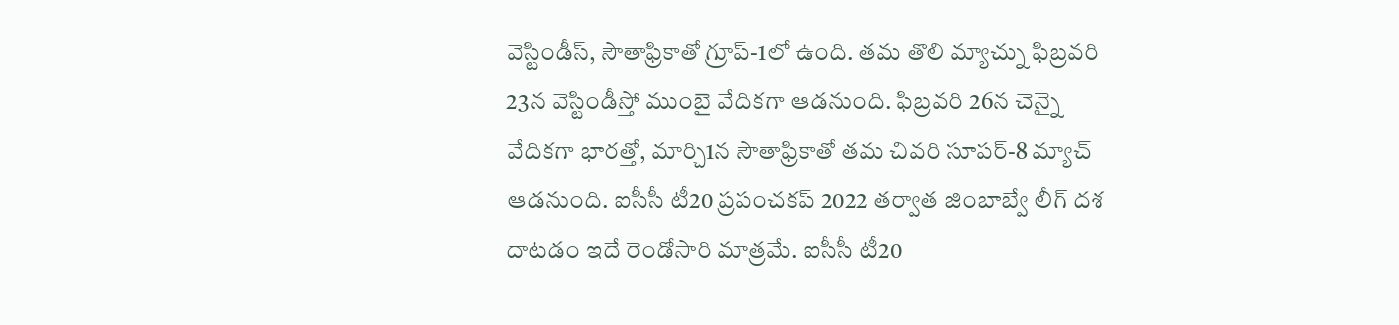వెస్టిండీస్, సౌతాఫ్రికాతో గ్రూప్-1లో ఉంది. తమ తొలి మ్యాచ్ను ఫిబ్రవరి 23న వెస్టిండీస్తో ముంబై వేదికగా ఆడనుంది. ఫిబ్రవరి 26న చెన్నై వేదికగా భారత్తో, మార్చి1న సౌతాఫ్రికాతో తమ చివరి సూపర్-8 మ్యాచ్ ఆడనుంది. ఐసీసీ టీ20 ప్రపంచకప్ 2022 తర్వాత జింబాబ్వే లీగ్ దశ దాటడం ఇదే రెండోసారి మాత్రమే. ఐసీసీ టీ20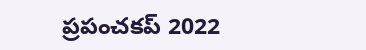ప్రపంచకప్ 2022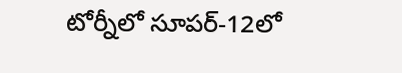టోర్నీలో సూపర్-12లో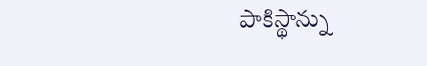పాకిస్థాన్ను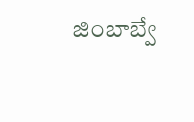జింబాబ్వే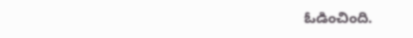ఓడించింది.